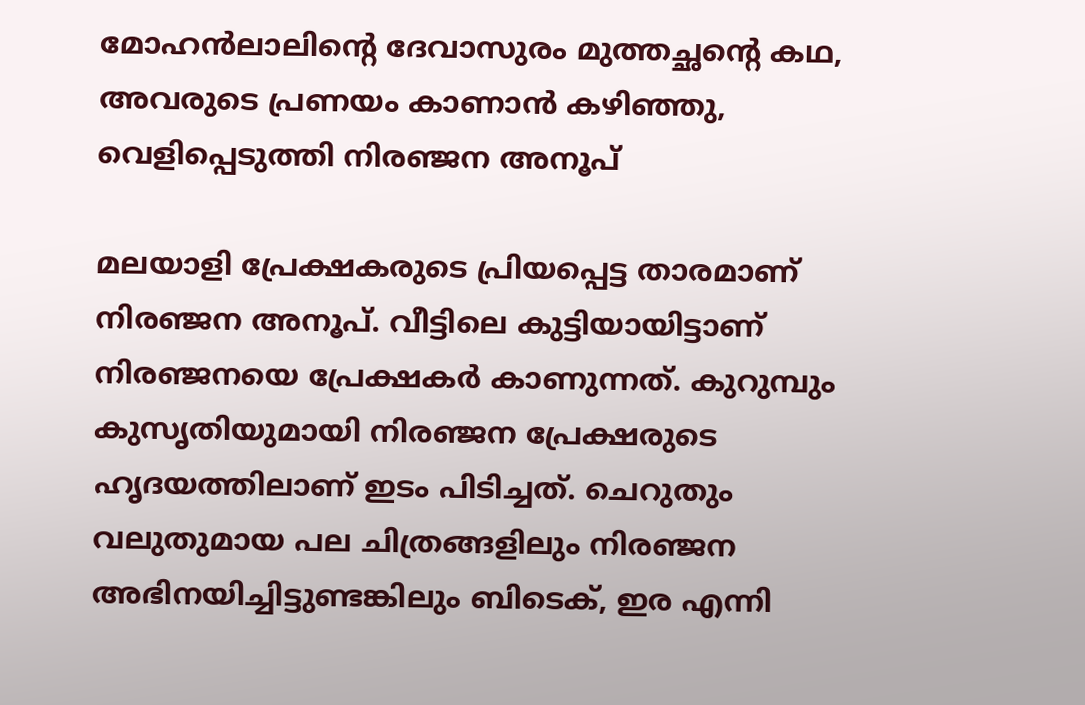മോഹൻലാലിന്റെ ദേവാസുരം മുത്തച്ഛന്റെ കഥ, അവരുടെ പ്രണയം കാണാൻ കഴിഞ്ഞു, വെളിപ്പെടുത്തി നിരഞ്ജന അനൂപ്

മലയാളി പ്രേക്ഷകരുടെ പ്രിയപ്പെട്ട താരമാണ് നിരഞ്ജന അനൂപ്. വീട്ടിലെ കുട്ടിയായിട്ടാണ് നിര‍ഞ്ജനയെ പ്രേക്ഷകർ കാണുന്നത്. കുറുമ്പും കുസൃതിയുമായി നിരഞ്ജന പ്രേക്ഷരുടെ ഹൃദയത്തിലാണ് ഇടം പിടിച്ചത്. ചെറുതും വലുതുമായ പല ചിത്രങ്ങളിലും നിരഞ്ജന അഭിനയിച്ചിട്ടുണ്ടങ്കിലും ബിടെക്, ഇര എന്നി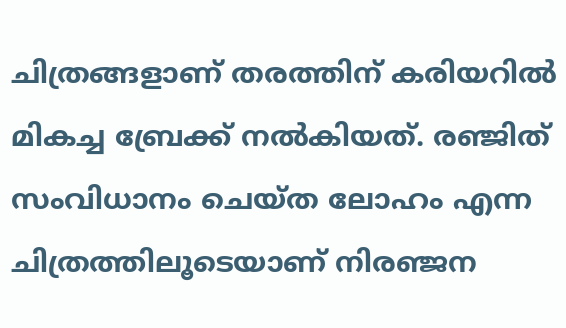ചിത്രങ്ങളാണ് തരത്തിന് കരിയറിൽ മികച്ച ബ്രേക്ക് നൽകിയത്. രഞ്ജിത് സംവിധാനം ചെയ്ത ലോഹം എന്ന ചിത്രത്തിലൂടെയാണ് നിരഞ്ജന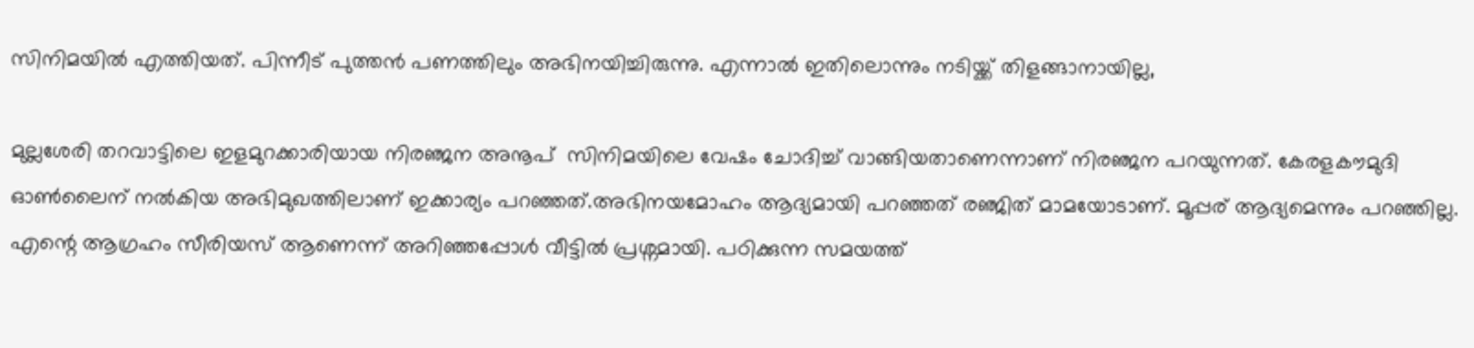സിനിമയിൽ എത്തിയത്. പിന്നീട് പുത്തൻ പണത്തിലും അഭിനയിച്ചിരുന്നു. എന്നാൽ ഇതിലൊന്നും നടിയ്ക്ക് തിളങ്ങാനായില്ല,

മുല്ലശേരി തറവാട്ടിലെ ഇളമുറക്കാരിയായ നിരഞ്ജന അനൂപ്  സിനിമയിലെ വേഷം ചോദിച്ച് വാങ്ങിയതാണെന്നാണ് നിരഞ്ജന പറയുന്നത്. കേരളകൗമുദി ഓൺലൈന് നൽകിയ അഭിമുഖത്തിലാണ് ഇക്കാര്യം പറഞ്ഞത്.അഭിനയമോഹം ആദ്യമായി പറഞ്ഞത് ര‌ഞ്ജിത് മാമയോടാണ്. മൂപ്പര് ആദ്യമെന്നും പറഞ്ഞില്ല. എന്റെ ആഗ്രഹം സീരിയസ് ആണെന്ന് അറിഞ്ഞപ്പോൾ വീട്ടിൽ പ്രശ്നമായി. പഠിക്കുന്ന സമയത്ത്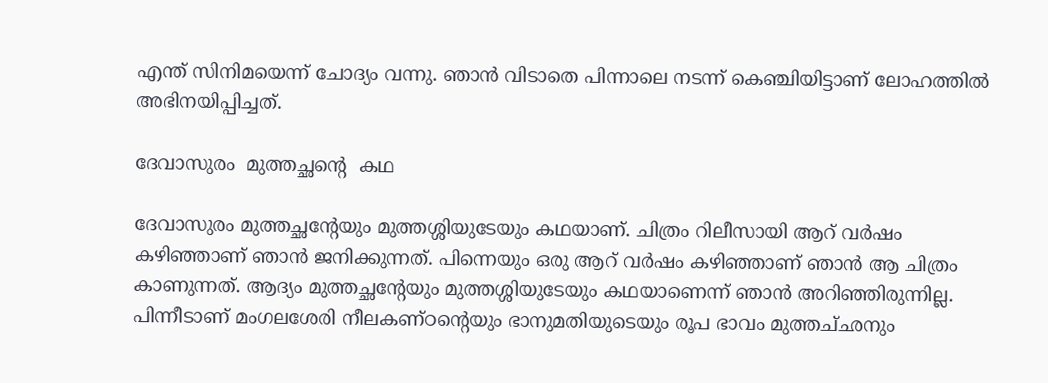എന്ത് സിനിമയെന്ന് ചോദ്യം വന്നു. ഞാൻ വിടാതെ പിന്നാലെ നടന്ന് കെഞ്ചിയിട്ടാണ് ലോഹത്തിൽ അഭിനയിപ്പിച്ചത്.

ദേവാസുരം  മുത്തച്ഛന്റെ  കഥ

ദേവാസുരം മുത്തച്ഛന്റേയും മുത്തശ്ശിയുടേയും കഥയാണ്. ചിത്രം റിലീസായി ആറ് വർഷം കഴിഞ്ഞാണ് ഞാൻ ജനിക്കുന്നത്. പിന്നെയും ഒരു ആറ് വർഷം കഴിഞ്ഞാണ് ഞാൻ ആ ചിത്രം കാണുന്നത്. ആദ്യം മുത്തച്ഛന്റേയും മുത്തശ്ശിയുടേയും കഥയാണെന്ന് ഞാൻ അറിഞ്ഞിരുന്നില്ല. പിന്നീടാണ് മംഗലശേരി നീലകണ്‌ഠന്റെയും ഭാനുമതിയുടെയും രൂപ ഭാവം മുത്തച്‌ഛനും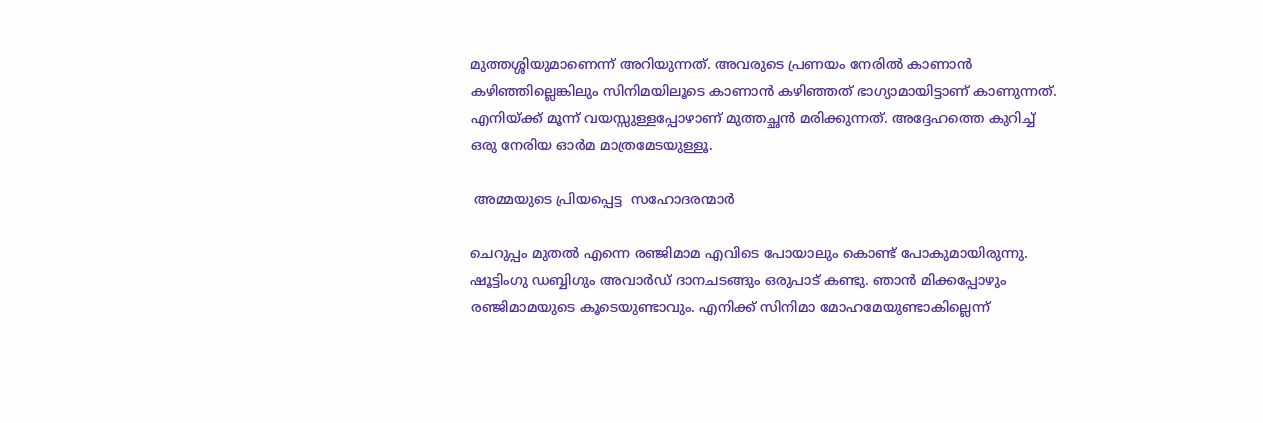മുത്തശ്ശിയുമാണെന്ന് അറിയുന്നത്. അവരുടെ പ്രണയം നേരിൽ കാണാൻ കഴിഞ്ഞില്ലെങ്കിലും സിനിമയിലൂടെ കാണാൻ കഴിഞ്ഞത് ഭാഗ്യാമായിട്ടാണ് കാണുന്നത്. എനിയ്ക്ക് മൂന്ന് വയസ്സുള്ളപ്പോഴാണ് മുത്തച്ഛൻ മരിക്കുന്നത്. അദ്ദേഹത്തെ കുറിച്ച് ഒരു നേരിയ ഓർമ മാത്രമേടയുള്ളൂ.

 അമ്മയുടെ പ്രിയപ്പെട്ട  സഹോദരന്മാർ

ചെറുപ്പം മുതൽ എന്നെ രഞ്ജിമാമ എവിടെ പോയാലും കൊണ്ട് പോകുമായിരുന്നു. ഷൂട്ടിംഗു ഡബ്ബിഗും അവാർഡ് ദാനചടങ്ങും ഒരുപാട് കണ്ടു. ഞാൻ മിക്കപ്പോഴും രഞ്ജിമാമയുടെ കൂടെയുണ്ടാവും. എനിക്ക് സിനിമാ മോഹമേയുണ്ടാകില്ലെന്ന്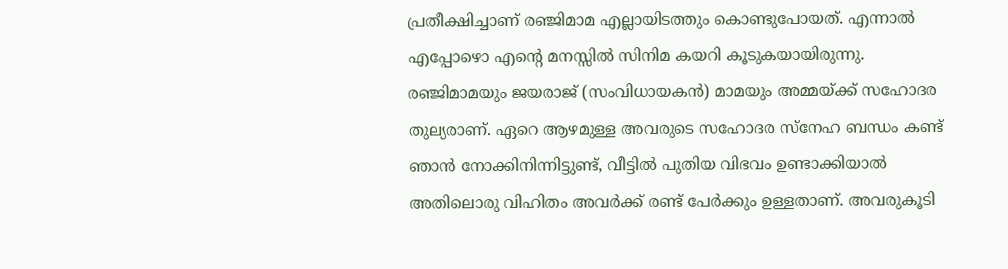പ്രതീക്ഷിച്ചാണ് രഞ്ജിമാമ എല്ലായിടത്തും കൊണ്ടുപോയത്. എന്നാൽ എപ്പോഴൊ എന്റെ മനസ്സിൽ സിനിമ കയറി കൂടുകയായിരുന്നു. രഞ്ജിമാമയും ജയരാജ് (സംവിധായകൻ) മാമയും അമ്മയ്ക്ക് സഹോദര തുല്യരാണ്. ഏറെ ആഴമുള്ള അവരുടെ സഹോദര സ്നേഹ ബന്ധം കണ്ട് ഞാൻ നോക്കിനിന്നിട്ടുണ്ട്, വീട്ടിൽ പുതിയ വിഭവം ഉണ്ടാക്കിയാൽ അതിലൊരു വിഹിതം അവർക്ക് രണ്ട് പേർക്കും ഉള്ളതാണ്. അവരുകൂടി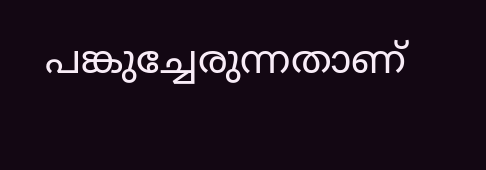പങ്കുച്ചേരുന്നതാണ്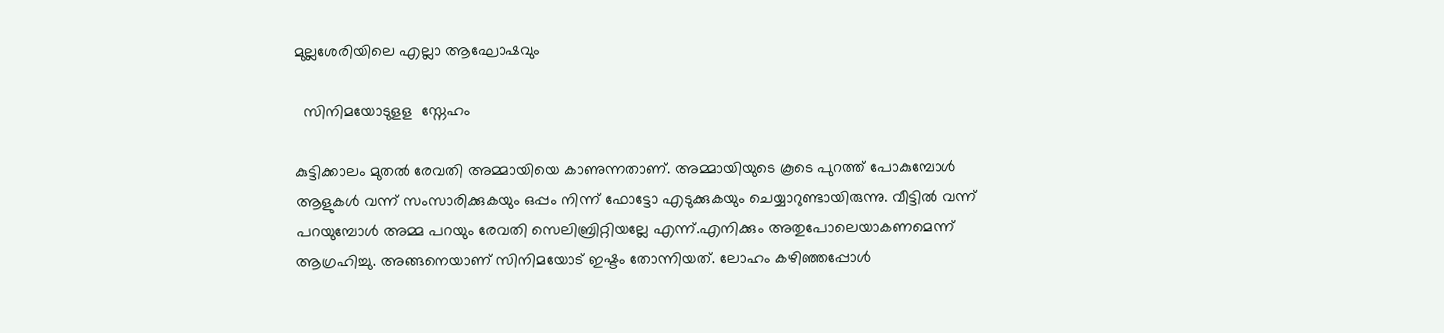മുല്ലശേരിയിലെ എല്ലാ ആഘോഷവും

  സിനിമയോടുളള  സ്നേഹം

കുട്ടിക്കാലം മുതൽ രേവതി അമ്മായിയെ കാണുന്നതാണ്. അമ്മായിയുടെ കൂടെ പുറത്ത് പോകുമ്പോൾ ആളുകൾ വന്ന് സംസാരിക്കുകയും ഒപ്പം നിന്ന് ഫോട്ടോ എടുക്കുകയും ചെയ്യാറുണ്ടായിരുന്നു. വീട്ടിൽ വന്ന് പറയുമ്പോൾ അമ്മ പറയും രേവതി സെലിബ്രിറ്റിയല്ലേ എന്ന്.എനിക്കും അതുപോലെയാകണമെന്ന് ആഗ്രഹിച്ചു. അങ്ങനെയാണ് സിനിമയോട് ഇഷ്ടം തോന്നിയത്. ലോഹം കഴിഞ്ഞപ്പോൾ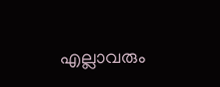എല്ലാവരും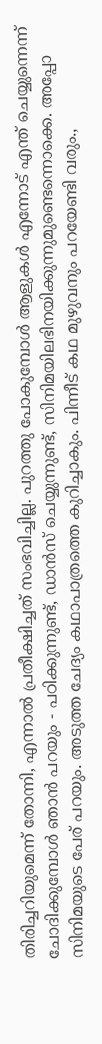തിരിച്ചറിയുമെന്ന് തോന്നി, എന്നാൽ പ്രതീക്ഷിച്ചത് സംഭവിച്ചില്ല. പുറത്തു പോകുമ്പോൾ ആളുകൾ എന്നോട് എന്ത് ചെയ്യുന്നെന്ന് ചോദിക്കുമ്പോൾ ഞാൻ പറയും - പഠിക്കുന്നുണ്ട്, ഡാൻസ് ചെയ്യുന്നുണ്ട്, സിനിമയിലഭിനയിക്കുന്നുമുണ്ടെന്നൊക്കെ. അപ്പോ സിനിമയുടെ പേര് പറയും. അടുത്ത ചേദ്യം കഥാപാത്രത്തെ കുറിച്ചാകും. പിന്നീട് കഥ മുഴുവനും പറയേണ്ടി വരും.,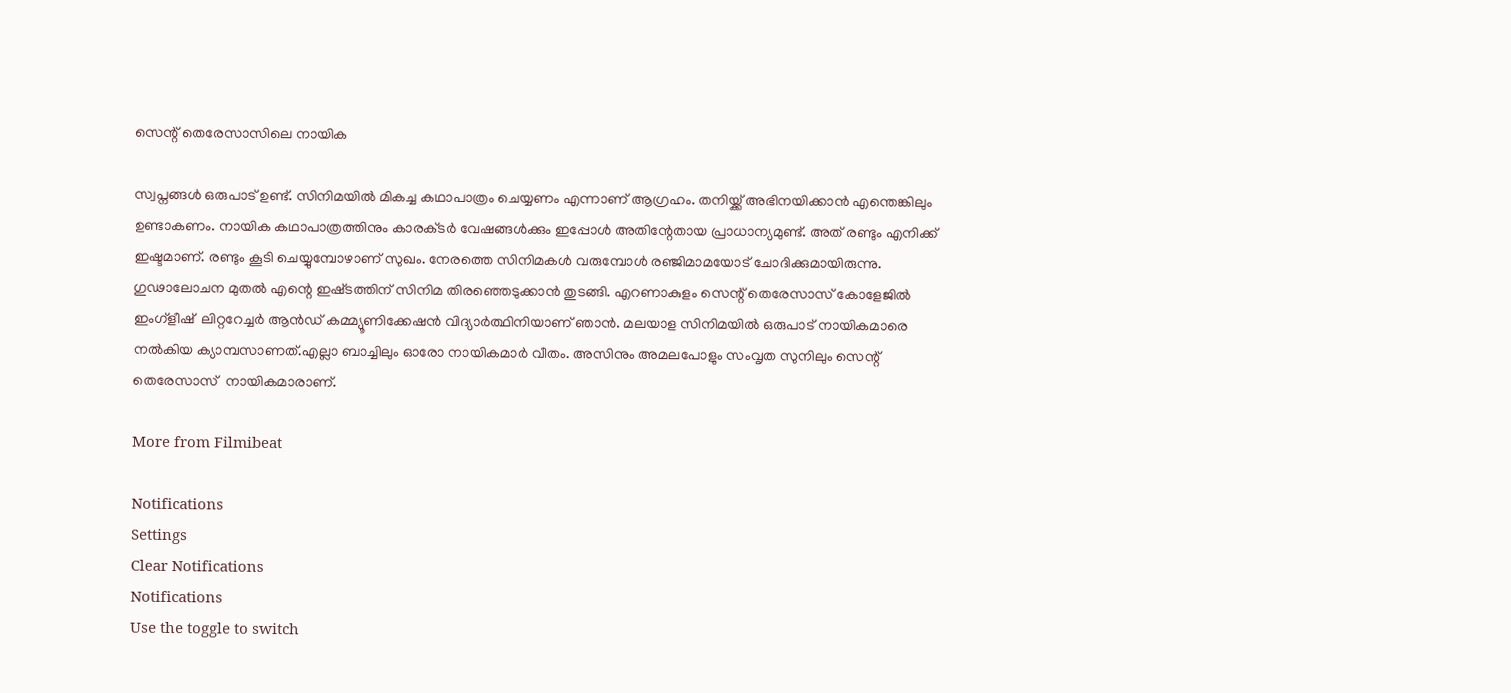സെന്റ് തെരേസാസിലെ നായിക

സ്വപ്നങ്ങൾ ഒരുപാട് ഉണ്ട്. സിനിമയിൽ മികച്ച കഥാപാത്രം ചെയ്യണം എന്നാണ് ആഗ്രഹം. തനിയ്ക്ക് അഭിനയിക്കാൻ എന്തെങ്കിലും ഉണ്ടാകണം. നായിക കഥാപാത്രത്തിനും കാരക്‌ടർ വേഷങ്ങൾക്കും ഇപ്പോൾ അതിന്റേതായ പ്രാധാന്യമുണ്ട്. അത് രണ്ടും എനിക്ക് ഇഷ്ടമാണ്. രണ്ടും കൂടി ചെയ്യുമ്പോഴാണ് സുഖം. നേരത്തെ സിനിമകൾ വരുമ്പോൾ രഞ്ജിമാമയോട് ചോദിക്കുമായിരുന്നു. ഗുഢാലോചന മുതൽ എന്റെ ഇഷ്‌ടത്തിന് സിനിമ തിരഞ്ഞെടുക്കാൻ തുടങ്ങി. എറണാകുളം സെന്റ് തെരേസാസ് കോളേജിൽ ഇംഗ്ളീഷ്  ലിറ്ററേച്ചർ ആൻഡ് കമ്മ്യൂണിക്കേഷൻ വിദ്യാ‌ർത്ഥിനിയാണ് ഞാൻ. മലയാള സിനിമയിൽ ഒരുപാട് നായികമാരെ നൽകിയ ക്യാമ്പസാണത്.എല്ലാ ബാച്ചിലും ഓരോ നായികമാർ വീതം. അസിനും അമലപോളും സംവൃത സുനിലും സെന്റ് തെരേസാസ്  നായികമാരാണ്.

More from Filmibeat

Notifications
Settings
Clear Notifications
Notifications
Use the toggle to switch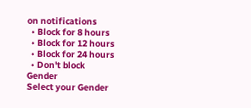on notifications
  • Block for 8 hours
  • Block for 12 hours
  • Block for 24 hours
  • Don't block
Gender
Select your Gender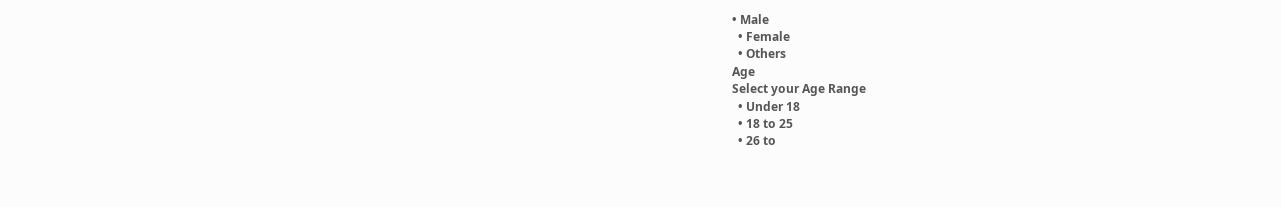• Male
  • Female
  • Others
Age
Select your Age Range
  • Under 18
  • 18 to 25
  • 26 to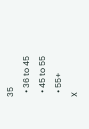35
  • 36 to 45
  • 45 to 55
  • 55+
X